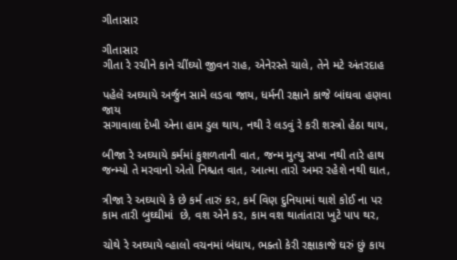ગીતાસાર

ગીતાસાર
ગીતા રે રચીને કાને ચીંઘ્યો જીવન રાહ, એનેરસ્તે ચાલે, તેને મટે અંતરદાહ

પહેલે અઘ્યાયે અર્જુન સામે લડવા જાય, ધર્મની રક્ષાને કાજે બાંઘવા હણવા જાય
સગાવાલા દેખી એના હામ ડુલ થાય, નથી રે લડવું રે કરી શસ્ત્રો હેઠા થાય,

બીજા રે અઘ્યાયે કર્મમાં કુશળતાની વાત, જન્મ મુત્યુ સખા નથી તારે હાથ
જન્મ્યો તે મરવાનો એતો નિશ્ચત વાત, આત્મા તારો અમર રહેશે નથી ઘાત,

ત્રીજા રે અઘ્યાયે કે છે કર્મ તારું કર, કર્મ વિણ દુનિયામાં થાશે કોઈ ના પર
કામ તારી બુઘ્ઘીમાં  છે, વશ એને કર, કામ વશ થાતાંતારા ખુટે પાપ થર,

ચોથે રે અઘ્યાયે વ્હાલો વચનમાં બંધાય, ભક્તો કેરી રક્ષાકાજે ઘરું છું કાય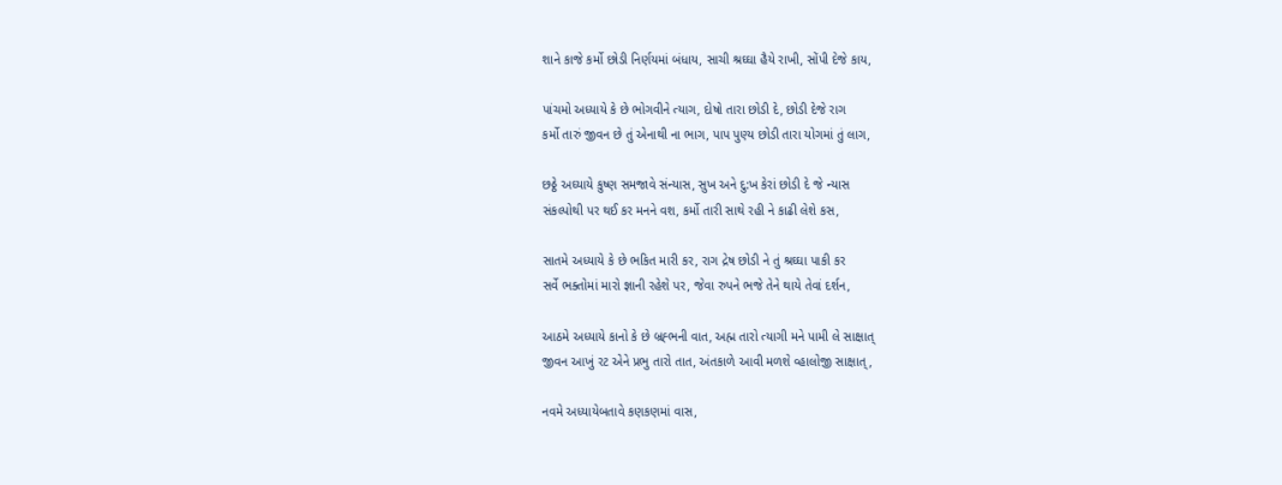શાને કાજે કર્મો છોડી નિર્ણયમાં બંધાય, સાચી શ્રઘ્ઘા હૈયે રાખી, સોંપી દેજે કાય,

પાંચમો અધ્યાયે કે છે ભોગવીને ત્યાગ, દોષો તારા છોડી દે, છોડી દેજે રાગ
કર્મો તારું જીવન છે તું એનાથી ના ભાગ, પાપ પુણ્ય છોડી તારા યોગમાં તું લાગ,

છઠ્ઠે અઘ્યાયે કુષ્ણ સમજાવે સંન્યાસ, સુખ અને દુ:ખ કેરાં છોડી દે જે ન્યાસ
સંકલ્પોથી પર થઈ કર મનને વશ, કર્મો તારી સાથે રહી ને કાઢી લેશે કસ,

સાતમે અધ્યાયે કે છે ભકિત મારી કર, રાગ દ્રેષ છોડી ને તું શ્રઘ્ઘા પાકી કર
સર્વે ભક્તોમાં મારો જ્ઞાની રહેશે પર, જેવા રુપને ભજે તેને થાયે તેવાં દર્શન,

આઠમે અધ્યાયે કાનો કે છે બ્રહ્ભની વાત, અહ્મ તારો ત્યાગી મને પામી લે સાક્ષાત્
જીવન આખું રટ એને પ્રભુ તારો તાત, અંતકાળે આવી મળશે વ્હાલોજી સાક્ષાત્,

નવમે અધ્યાયેબતાવે કણકણમાં વાસ,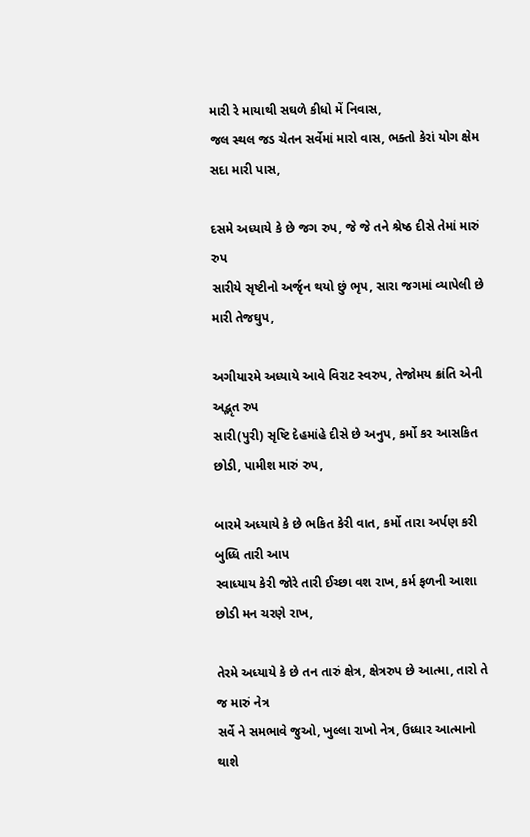મારી રે માયાથી સઘળે કીધો મેં નિવાસ,
જલ સ્થલ જડ ચેતન સર્વેમાં મારો વાસ, ભક્તો કેરાં યોગ ક્ષેમ સદા મારી પાસ,

દસમે અધ્યાયે કે છે જગ રુપ, જે જે તને શ્રેષ્ઠ દીસે તેમાં મારું રુપ
સારીયે સૃષ્ટીનો અર્જૃન થયો છું ભૃપ, સારા જગમાં વ્યાપેલી છે મારી તેજઘુપ,

અગીયારમે અધ્યાયે આવે વિરાટ સ્વરુપ, તેજોમય ક્રાંતિ એની અદ્ભૃત રુપ
સારી(પુરી) સૃષ્ટિ દેહમાંહે દીસે છે અનુપ, કર્મો કર આસકિત છોડી, પામીશ મારું રુપ,

બારમે અધ્યાયે કે છે ભકિત કેરી વાત, કર્મો તારા અર્પણ કરી બુધ્ધિ તારી આપ
સ્વાધ્યાય કેરી જોરે તારી ઈચ્છા વશ રાખ, કર્મ ફળની આશા છોડી મન ચરણે રાખ,

તેરમે અધ્યાયે કે છે તન તારું ક્ષેત્ર, ક્ષેત્રરુપ છે આત્મા, તારો તે જ મારું નેત્ર
સર્વે ને સમભાવે જુઓ, ખુલ્લા રાખો નેત્ર, ઉધ્ધાર આત્માનો થાશે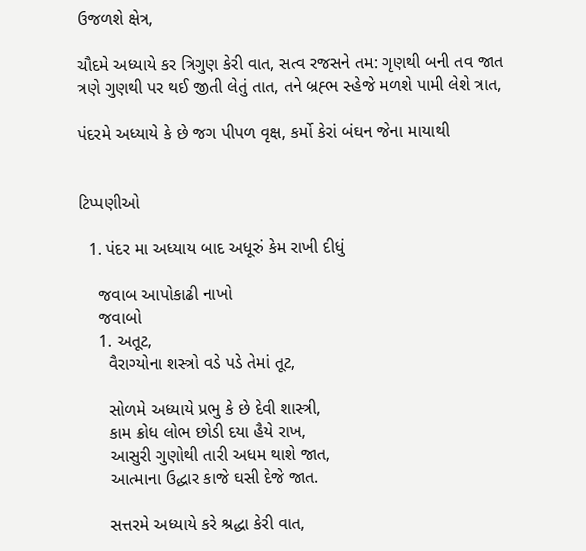ઉજળશે ક્ષેત્ર,

ચૌદમે અધ્યાયે કર ત્રિગુણ કેરી વાત, સત્વ રજસને તમ: ગૃણથી બની તવ જાત
ત્રણે ગુણથી પર થઈ જીતી લેતું તાત, તને બ્રહ્ભ સ્હેજે મળશે પામી લેશે ત્રાત,

પંદરમે અધ્યાયે કે છે જગ પીપળ વૃક્ષ, કર્મો કેરાં બંઘન જેના માયાથી


ટિપ્પણીઓ

  1. પંદર મા અધ્યાય બાદ અધૂરું કેમ રાખી દીધું

    જવાબ આપોકાઢી નાખો
    જવાબો
    1. અતૂટ,
      વૈરાગ્યોના શસ્ત્રો વડે પડે તેમાં તૂટ,

      સોળમે અધ્યાયે પ્રભુ કે છે દેવી શાસ્ત્રી,
      કામ ક્રોધ લોભ છોડી દયા હૈયે રાખ,
      આસુરી ગુણોથી તારી અધમ થાશે જાત,
      આત્માના ઉદ્ધાર કાજે ઘસી દેજે જાત.

      સત્તરમે અધ્યાયે કરે શ્રદ્ધા કેરી વાત,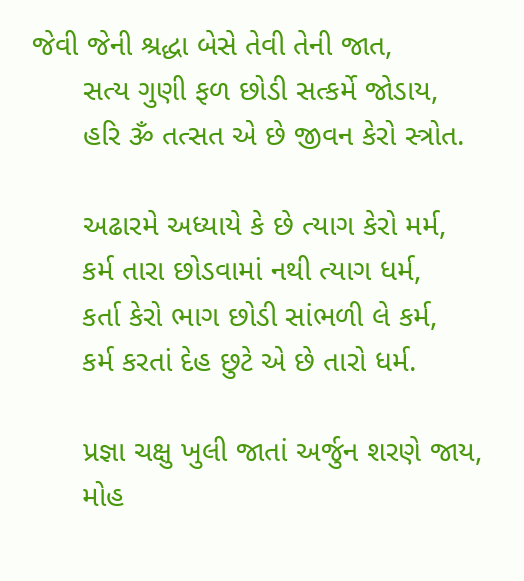જેવી જેની શ્રદ્ધા બેસે તેવી તેની જાત,
      સત્ય ગુણી ફળ છોડી સત્કર્મે જોડાય,
      હરિ ૐ તત્સત એ છે જીવન કેરો સ્ત્રોત.

      અઢારમે અધ્યાયે કે છે ત્યાગ કેરો મર્મ,
      કર્મ તારા છોડવામાં નથી ત્યાગ ધર્મ,
      કર્તા કેરો ભાગ છોડી સાંભળી લે કર્મ,
      કર્મ કરતાં દેહ છુટે એ છે તારો ધર્મ.

      પ્રજ્ઞા ચક્ષુ ખુલી જાતાં અર્જુન શરણે જાય,
      મોહ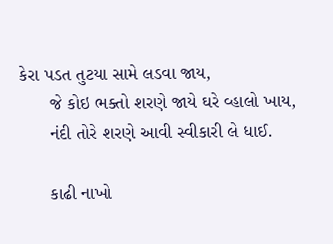કેરા પડત તુટયા સામે લડવા જાય,
      જે કોઇ ભક્તો શરણે જાયે ઘરે વ્હાલો ખાય,
      નંદી તોરે શરણે આવી સ્વીકારી લે ધાઈ.

      કાઢી નાખો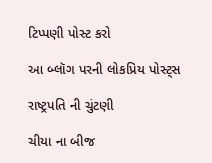ટિપ્પણી પોસ્ટ કરો

આ બ્લૉગ પરની લોકપ્રિય પોસ્ટ્સ

રાષ્ટ્રપતિ ની ચુંટણી

ચીયા ના બીજ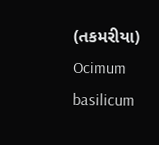(તકમરીયા) Ocimum basilicum